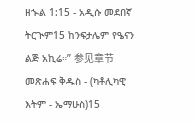ዘኍል 1:15 - አዲሱ መደበኛ ትርጒም15 ከንፍታሌም የዔናን ልጅ አኪሬ።” 参见章节መጽሐፍ ቅዱስ - (ካቶሊካዊ እትም - ኤማሁስ)15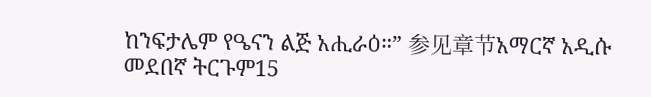ከንፍታሌም የዔናን ልጅ አሒራዕ።” 参见章节አማርኛ አዲሱ መደበኛ ትርጉም15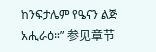ከንፍታሌም የዔናን ልጅ አሒራዕ።” 参见章节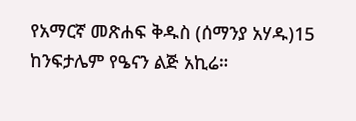የአማርኛ መጽሐፍ ቅዱስ (ሰማንያ አሃዱ)15 ከንፍታሌም የዔናን ልጅ አኪሬ።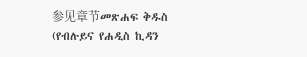参见章节መጽሐፍ ቅዱስ (የብሉይና የሐዲስ ኪዳን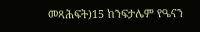መጻሕፍት)15 ከንፍታሌም የዔናን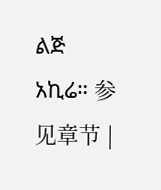ልጅ አኪሬ። 参见章节 |